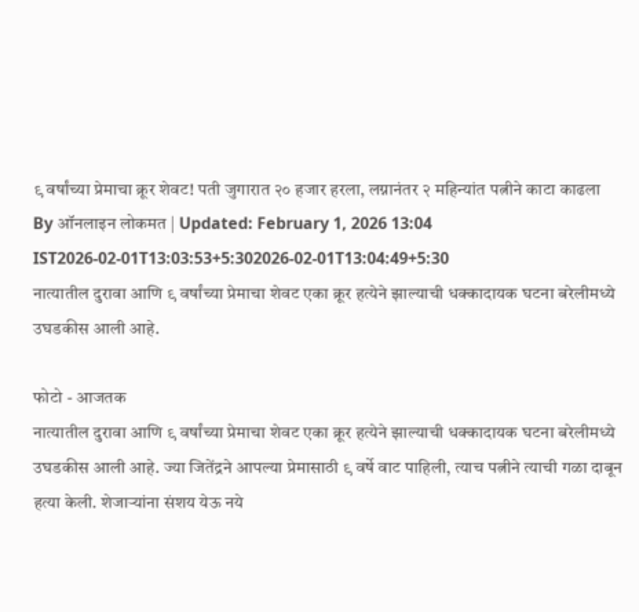९ वर्षांच्या प्रेमाचा क्रूर शेवट! पती जुगारात २० हजार हरला, लग्नानंतर २ महिन्यांत पत्नीने काटा काढला
By ऑनलाइन लोकमत | Updated: February 1, 2026 13:04 IST2026-02-01T13:03:53+5:302026-02-01T13:04:49+5:30
नात्यातील दुरावा आणि ९ वर्षांच्या प्रेमाचा शेवट एका क्रूर हत्येने झाल्याची धक्कादायक घटना बरेलीमध्ये उघडकीस आली आहे.

फोटो - आजतक
नात्यातील दुरावा आणि ९ वर्षांच्या प्रेमाचा शेवट एका क्रूर हत्येने झाल्याची धक्कादायक घटना बरेलीमध्ये उघडकीस आली आहे. ज्या जितेंद्रने आपल्या प्रेमासाठी ९ वर्षे वाट पाहिली, त्याच पत्नीने त्याची गळा दाबून हत्या केली. शेजाऱ्यांना संशय येऊ नये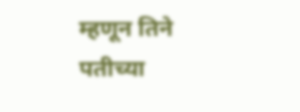म्हणून तिने पतीच्या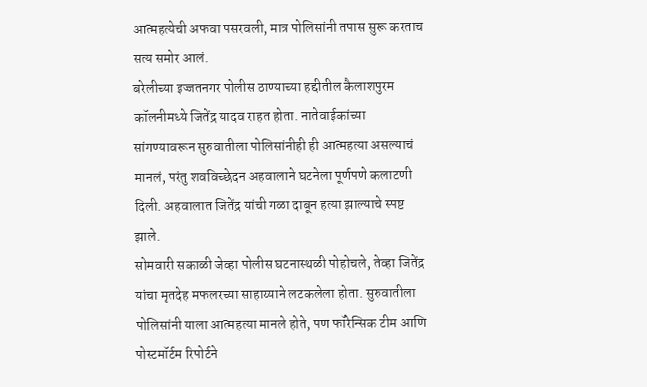आत्महत्येची अफवा पसरवली, मात्र पोलिसांनी तपास सुरू करताच सत्य समोर आलं.
बरेलीच्या इज्जतनगर पोलीस ठाण्याच्या हद्दीतील कैलाशपुरम कॉलनीमध्ये जितेंद्र यादव राहत होता. नातेवाईकांच्या सांगण्यावरून सुरुवातीला पोलिसांनीही ही आत्महत्या असल्याचं मानलं, परंतु शवविच्छेदन अहवालाने घटनेला पूर्णपणे कलाटणी दिली. अहवालात जितेंद्र यांची गळा दाबून हत्या झाल्याचे स्पष्ट झाले.
सोमवारी सकाळी जेव्हा पोलीस घटनास्थळी पोहोचले, तेव्हा जितेंद्र यांचा मृतदेह मफलरच्या साहाय्याने लटकलेला होता. सुरुवातीला पोलिसांनी याला आत्महत्या मानले होते, पण फॉरेन्सिक टीम आणि पोस्टमॉर्टम रिपोर्टने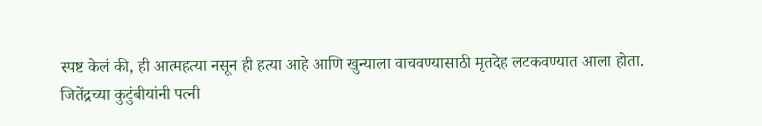स्पष्ट केलं की, ही आत्महत्या नसून ही हत्या आहे आणि खुन्याला वाचवण्यासाठी मृतदेह लटकवण्यात आला होता.
जितेंद्रच्या कुटुंबीयांनी पत्नी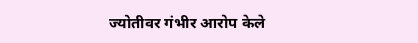ज्योतीवर गंभीर आरोप केले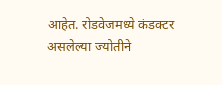आहेत. रोडवेजमध्ये कंडक्टर असलेल्या ज्योतीने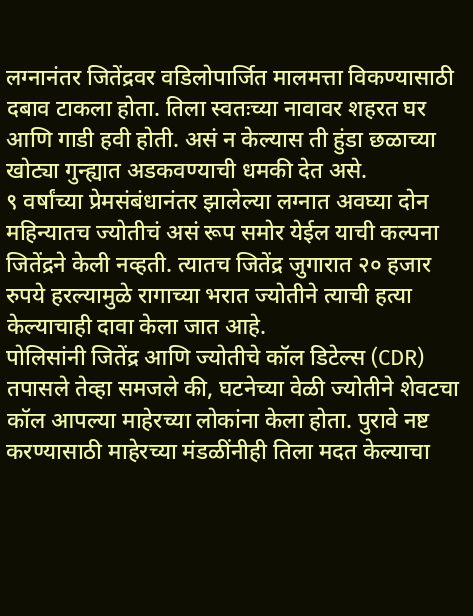लग्नानंतर जितेंद्रवर वडिलोपार्जित मालमत्ता विकण्यासाठी दबाव टाकला होता. तिला स्वतःच्या नावावर शहरत घर आणि गाडी हवी होती. असं न केल्यास ती हुंडा छळाच्या खोट्या गुन्ह्यात अडकवण्याची धमकी देत असे.
९ वर्षांच्या प्रेमसंबंधानंतर झालेल्या लग्नात अवघ्या दोन महिन्यातच ज्योतीचं असं रूप समोर येईल याची कल्पना जितेंद्रने केली नव्हती. त्यातच जितेंद्र जुगारात २० हजार रुपये हरल्यामुळे रागाच्या भरात ज्योतीने त्याची हत्या केल्याचाही दावा केला जात आहे.
पोलिसांनी जितेंद्र आणि ज्योतीचे कॉल डिटेल्स (CDR) तपासले तेव्हा समजले की, घटनेच्या वेळी ज्योतीने शेवटचा कॉल आपल्या माहेरच्या लोकांना केला होता. पुरावे नष्ट करण्यासाठी माहेरच्या मंडळींनीही तिला मदत केल्याचा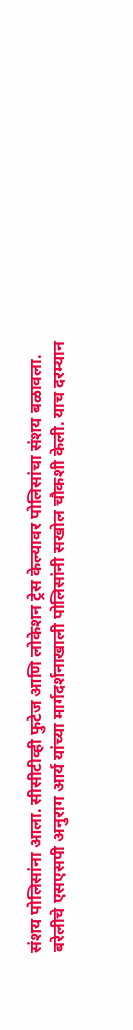संशय पोलिसांना आला. सीसीटीव्ही फुटेज आणि लोकेशन ट्रेस केल्यावर पोलिसांचा संशय बळावला.
बरेलीचे एसएसपी अनुराग आर्य यांच्या मार्गदर्शनाखाली पोलिसांनी सखोल चौकशी केली. याच दरम्यान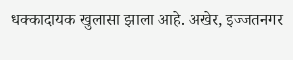धक्कादायक खुलासा झाला आहे. अखेर, इज्जतनगर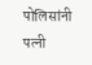पोलिसांनी पत्नी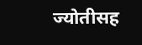ज्योतीसह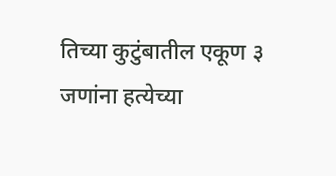तिच्या कुटुंबातील एकूण ३ जणांना हत्येच्या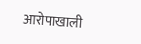आरोपाखाली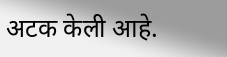अटक केली आहे.